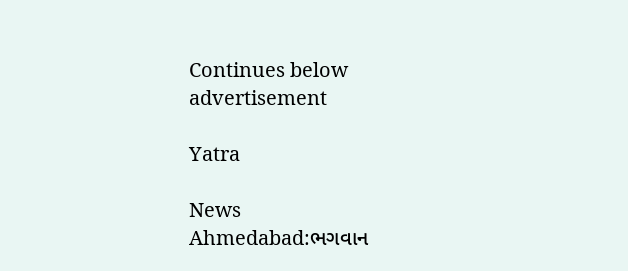Continues below advertisement

Yatra

News
Ahmedabad:ભગવાન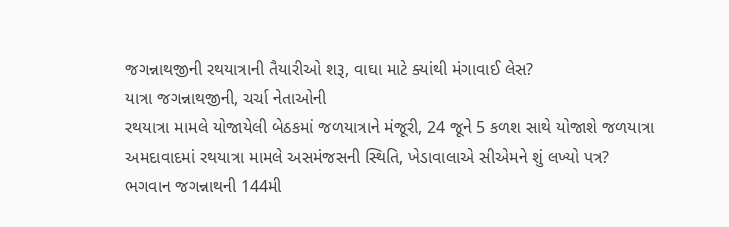જગન્નાથજીની રથયાત્રાની તૈયારીઓ શરૂ, વાઘા માટે ક્યાંથી મંગાવાઈ લેસ?
યાત્રા જગન્નાથજીની, ચર્ચા નેતાઓની
રથયાત્રા મામલે યોજાયેલી બેઠકમાં જળયાત્રાને મંજૂરી, 24 જૂને 5 કળશ સાથે યોજાશે જળયાત્રા
અમદાવાદમાં રથયાત્રા મામલે અસમંજસની સ્થિતિ, ખેડાવાલાએ સીએમને શું લખ્યો પત્ર?
ભગવાન જગન્નાથની 144મી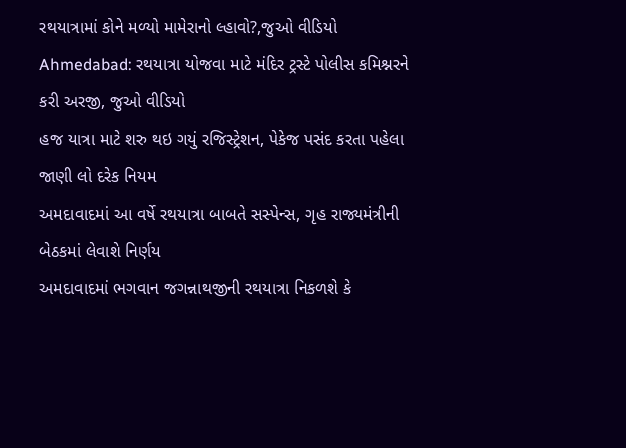રથયાત્રામાં કોને મળ્યો મામેરાનો લ્હાવો?,જુઓ વીડિયો
Ahmedabad: રથયાત્રા યોજવા માટે મંદિર ટ્રસ્ટે પોલીસ કમિશ્નરને કરી અરજી, જુઓ વીડિયો
હજ યાત્રા માટે શરુ થઇ ગયું રજિસ્ટ્રેશન, પેકેજ પસંદ કરતા પહેલા જાણી લો દરેક નિયમ
અમદાવાદમાં આ વર્ષે રથયાત્રા બાબતે સસ્પેન્સ, ગૃહ રાજ્યમંત્રીની બેઠકમાં લેવાશે નિર્ણય
અમદાવાદમાં ભગવાન જગન્નાથજીની રથયાત્રા નિકળશે કે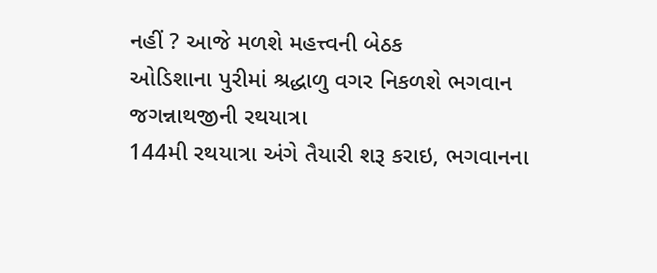નહીં ? આજે મળશે મહત્ત્વની બેઠક
ઓડિશાના પુરીમાં શ્રદ્ધાળુ વગર નિકળશે ભગવાન જગન્નાથજીની રથયાત્રા
144મી રથયાત્રા અંગે તૈયારી શરૂ કરાઇ, ભગવાનના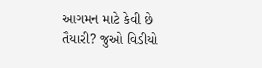આગમન માટે કેવી છે તૈયારી? જુઓ વિડીયો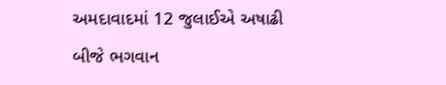અમદાવાદમાં 12 જુલાઈએ અષાઢી બીજે ભગવાન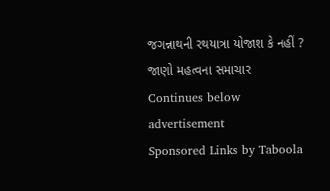જગન્નાથની રથયાત્રા યોજાશ કે નહીં ? જાણો મહત્વના સમાચાર
Continues below advertisement
Sponsored Links by Taboola